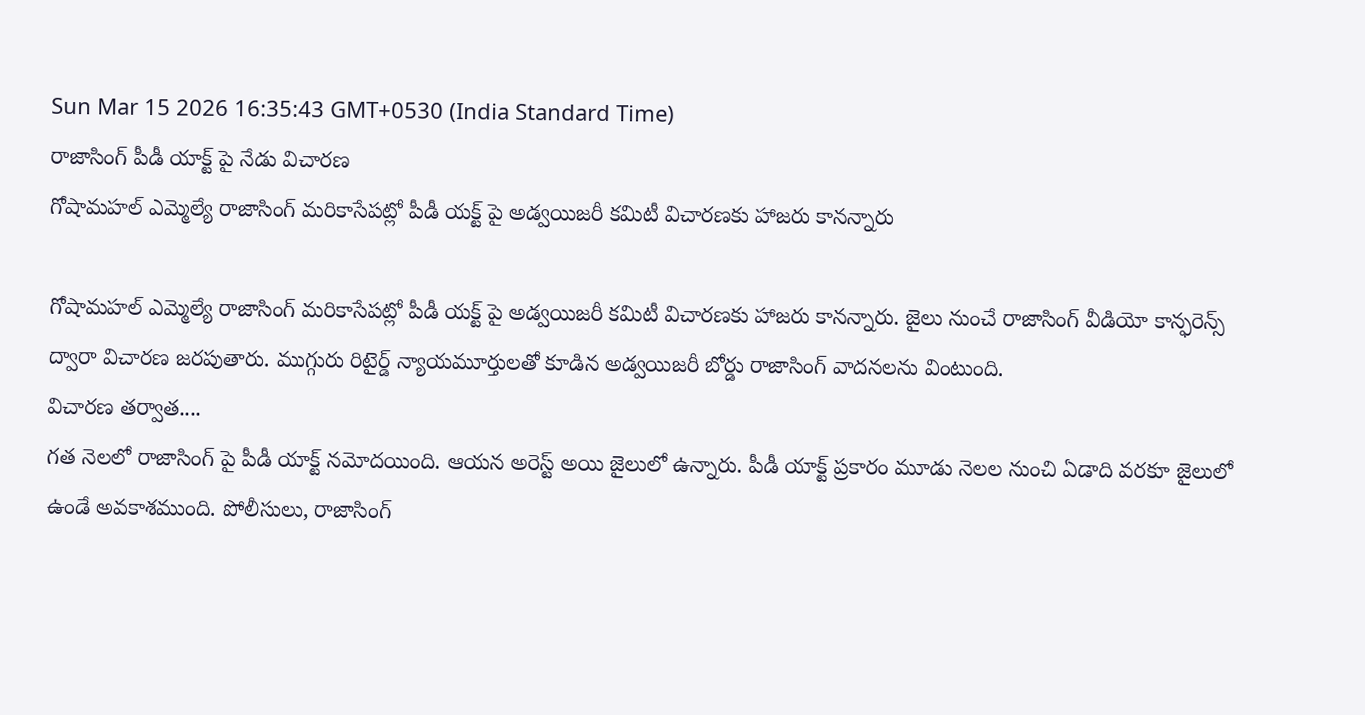Sun Mar 15 2026 16:35:43 GMT+0530 (India Standard Time)
రాజాసింగ్ పీడీ యాక్ట్ పై నేడు విచారణ
గోషామహల్ ఎమ్మెల్యే రాజాసింగ్ మరికాసేపట్లో పీడీ యక్ట్ పై అడ్వయిజరీ కమిటీ విచారణకు హాజరు కానన్నారు

గోషామహల్ ఎమ్మెల్యే రాజాసింగ్ మరికాసేపట్లో పీడీ యక్ట్ పై అడ్వయిజరీ కమిటీ విచారణకు హాజరు కానన్నారు. జైలు నుంచే రాజాసింగ్ వీడియో కాన్ఫరెన్స్ ద్వారా విచారణ జరపుతారు. ముగ్గురు రిటైర్డ్ న్యాయమూర్తులతో కూడిన అడ్వయిజరీ బోర్డు రాజాసింగ్ వాదనలను వింటుంది.
విచారణ తర్వాత....
గత నెలలో రాజాసింగ్ పై పీడీ యాక్ట్ నమోదయింది. ఆయన అరెస్ట్ అయి జైలులో ఉన్నారు. పీడీ యాక్ట్ ప్రకారం మూడు నెలల నుంచి ఏడాది వరకూ జైలులో ఉండే అవకాశముంది. పోలీసులు, రాజాసింగ్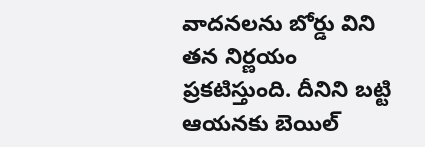వాదనలను బోర్డు విని తన నిర్ణయం ప్రకటిస్తుంది. దీనిని బట్టి ఆయనకు బెయిల్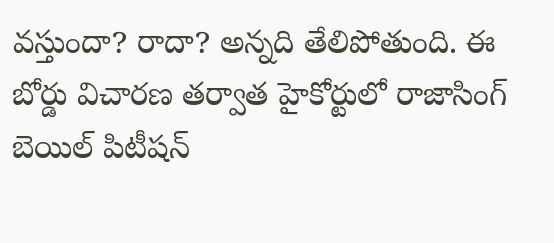వస్తుందా? రాదా? అన్నది తేలిపోతుంది. ఈ బోర్డు విచారణ తర్వాత హైకోర్టులో రాజాసింగ్ బెయిల్ పిటీషన్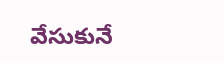వేసుకునే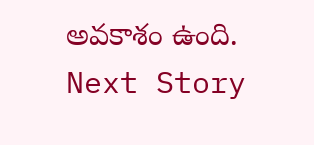అవకాశం ఉంది.
Next Story